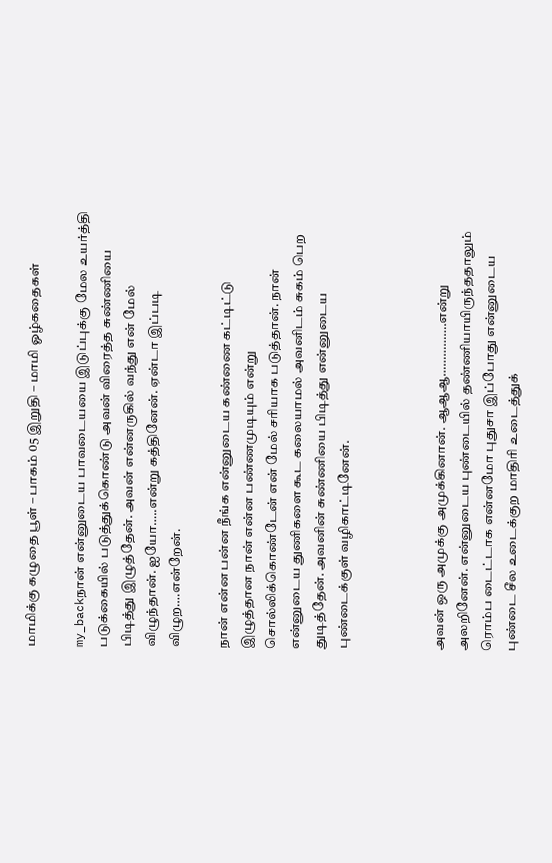மாமிக்கு கழுதை பூள் – பாகம் 05 இறுதி – மாமி ஓழ்கதைகள்

my_backநான் என்னுடைய பாவடையயை இடுப்புக்கு மேல உயர்த்தி படுக்கையில் படுத்துக்கொண்டு அவன் விரைத்த சுண்ணியை பிடித்து இழுத்தேன். அவன் என்னருகில் வந்து என் மேல் விழுந்தான். ஐயோ…..என்று கத்தினேன். ஏன்டா இப்படி விழுற….என்றேன்.

நான் என்ன பன்ன நீங்க என்னுடைய கண்ணை கட்டிட்டு இழுத்தான நான் என்ன பண்ணமுடியும் என்று சொல்லிக்கொண்டேன் என் மேல் சரியாக படுத்தான். நான் என்னுடைய துணிகளை கூட கலையாமல் அவனிடம் சுகம் பெற துடித்தேன். அவனின் சுண்ணியை பிடித்து என்னுடைய புண்டைக்குள் வழிகாட்டினேன்.



அவன் ஒரு அமுக்கு அமுக்கினான். ஆஆஆ…………….என்று அலறினேன். என்னுடைய புண்டையில் தண்ணியாயிருந்ததாலும் ரொம்ப டைட்டாக என்னமோ புதுசா இப்போது என்னுடைய புண்டை சீல உடைக்குற மாதிரி உடைத்துக்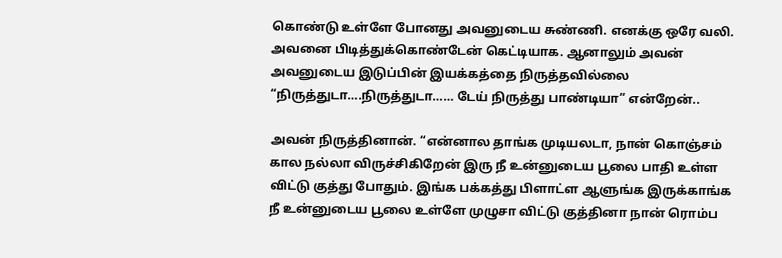கொண்டு உள்ளே போனது அவனுடைய சுண்ணி. எனக்கு ஒரே வலி. அவனை பிடித்துக்கொண்டேன் கெட்டியாக. ஆனாலும் அவன் அவனுடைய இடுப்பின் இயக்கத்தை நிருத்தவில்லை “நிருத்துடா….நிருத்துடா…… டேய் நிருத்து பாண்டியா” என்றேன்..

அவன் நிருத்தினான். “என்னால தாங்க முடியலடா, நான் கொஞ்சம் கால நல்லா விருச்சிகிறேன் இரு நீ உன்னுடைய பூலை பாதி உள்ள விட்டு குத்து போதும். இங்க பக்கத்து பிளாட்ள ஆளுங்க இருக்காங்க நீ உன்னுடைய பூலை உள்ளே முழுசா விட்டு குத்தினா நான் ரொம்ப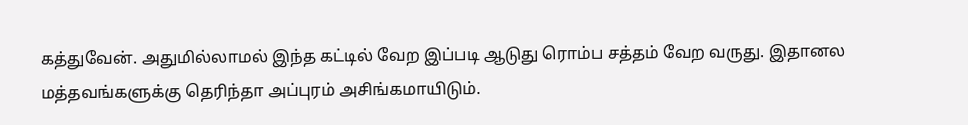கத்துவேன். அதுமில்லாமல் இந்த கட்டில் வேற இப்படி ஆடுது ரொம்ப சத்தம் வேற வருது. இதானல மத்தவங்களுக்கு தெரிந்தா அப்புரம் அசிங்கமாயிடும்.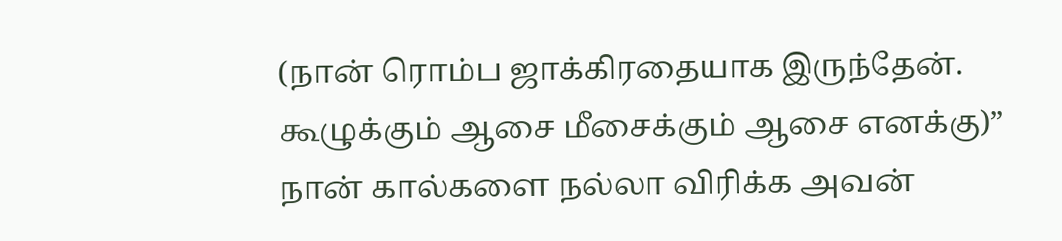(நான் ரொம்ப ஜாக்கிரதையாக இருந்தேன். கூழுக்கும் ஆசை மீசைக்கும் ஆசை எனக்கு)” நான் கால்களை நல்லா விரிக்க அவன்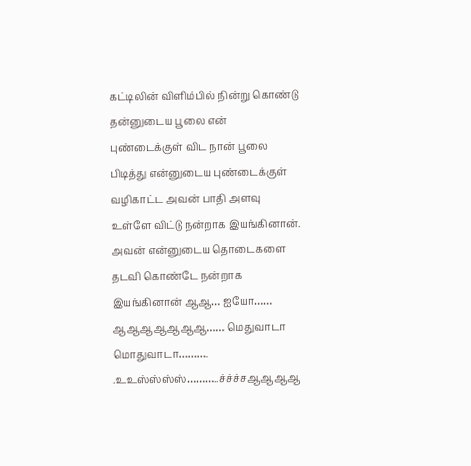கட்டிலின் விளிம்பில் நின்று கொண்டு தன்னுடைய பூலை என் புண்டைக்குள் விட நான் பூலை பிடித்து என்னுடைய புண்டைக்குள் வழிகாட்ட அவன் பாதி அளவு உள்ளே விட்டு நன்றாக இயங்கினான். அவன் என்னுடைய தொடைகளை தடவி கொண்டே நன்றாக இயங்கினான் ஆஆ… ஐயோ…… ஆஆஆஆஆஆஆ…… மெதுவாடா மொதுவாடா………. .உஉஸ்ஸ்ஸ்ஸ்………..ச்ச்ச்சஆஆஆஆ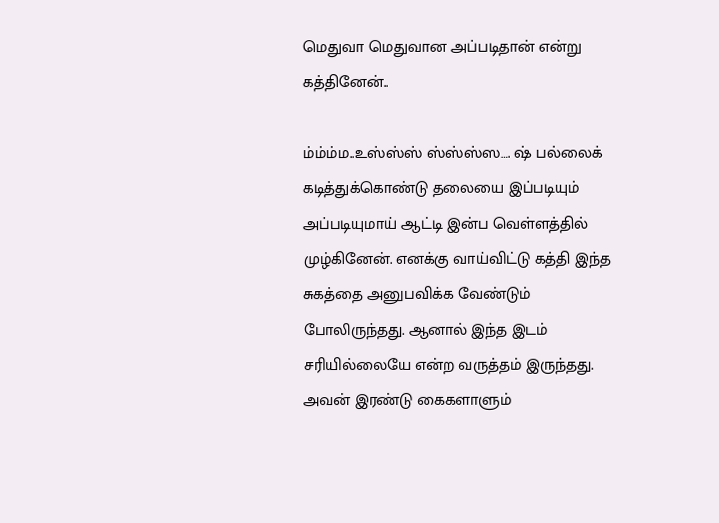மெதுவா மெதுவான அப்படிதான் என்று கத்தினேன்..

ம்ம்ம்ம..உஸ்ஸ்ஸ் ஸ்ஸ்ஸ்ஸ…. ஷ் பல்லைக் கடித்துக்கொண்டு தலையை இப்படியும் அப்படியுமாய் ஆட்டி இன்ப வெள்ளத்தில் முழ்கினேன். எனக்கு வாய்விட்டு கத்தி இந்த சுகத்தை அனுபவிக்க வேண்டும் போலிருந்தது. ஆனால் இந்த இடம் சரியில்லையே என்ற வருத்தம் இருந்தது. அவன் இரண்டு கைகளாளும்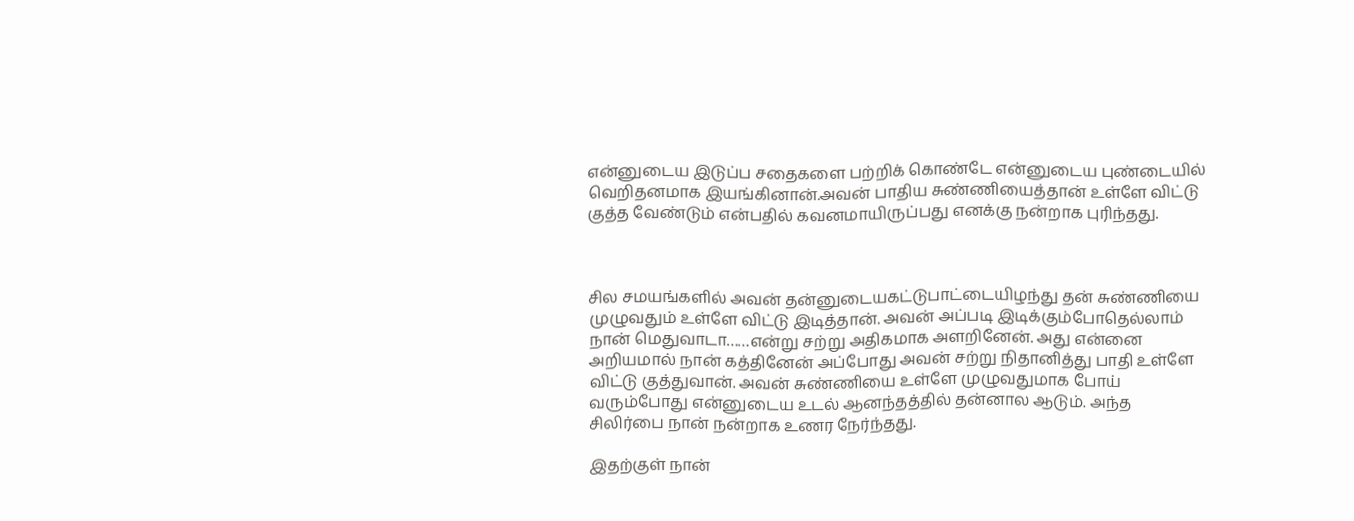என்னுடைய இடுப்ப சதைகளை பற்றிக் கொண்டே என்னுடைய புண்டையில் வெறிதனமாக இயங்கினான்.அவன் பாதிய சுண்ணியைத்தான் உள்ளே விட்டு குத்த வேண்டும் என்பதில் கவனமாயிருப்பது எனக்கு நன்றாக புரிந்தது.



சில சமயங்களில் அவன் தன்னுடையகட்டுபாட்டையிழந்து தன் சுண்ணியை முழுவதும் உள்ளே விட்டு இடித்தான். அவன் அப்படி இடிக்கும்போதெல்லாம் நான் மெதுவாடா……என்று சற்று அதிகமாக அளறினேன். அது என்னை அறியமால் நான் கத்தினேன் அப்போது அவன் சற்று நிதானித்து பாதி உள்ளே விட்டு குத்துவான். அவன் சுண்ணியை உள்ளே முழுவதுமாக போய் வரும்போது என்னுடைய உடல் ஆனந்தத்தில் தன்னால ஆடும். அந்த சிலிர்பை நான் நன்றாக உணர நேர்ந்தது.

இதற்குள் நான்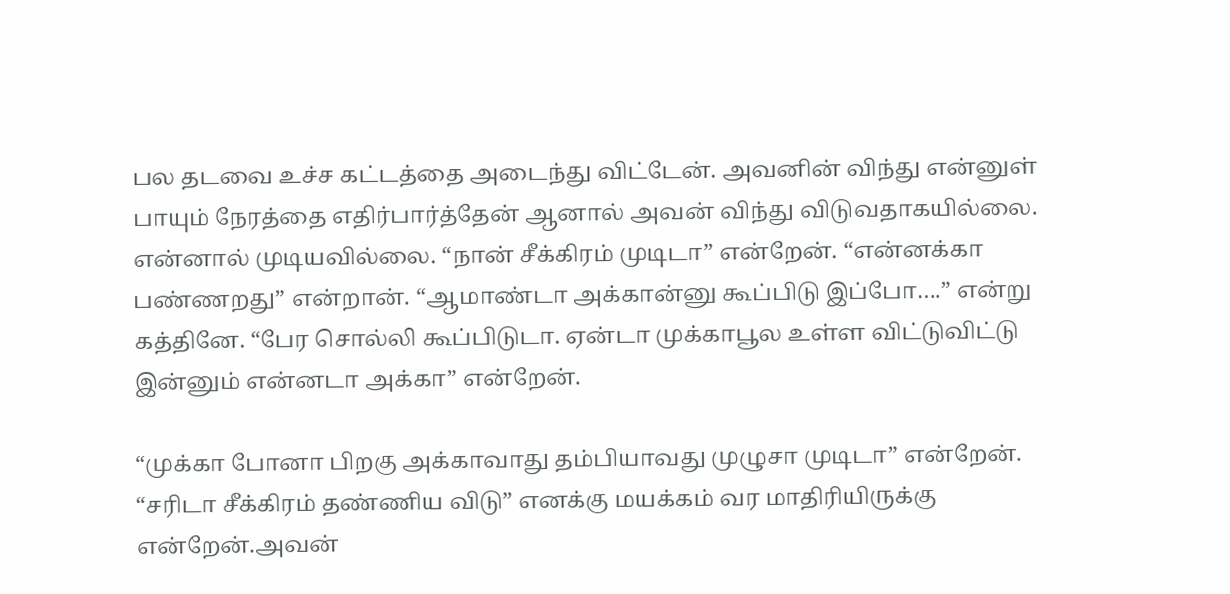பல தடவை உச்ச கட்டத்தை அடைந்து விட்டேன். அவனின் விந்து என்னுள் பாயும் நேரத்தை எதிர்பார்த்தேன் ஆனால் அவன் விந்து விடுவதாகயில்லை. என்னால் முடியவில்லை. “நான் சீக்கிரம் முடிடா” என்றேன். “என்னக்கா பண்ணறது” என்றான். “ஆமாண்டா அக்கான்னு கூப்பிடு இப்போ….” என்று கத்தினே. “பேர சொல்லி கூப்பிடுடா. ஏன்டா முக்காபூல உள்ள விட்டுவிட்டு இன்னும் என்னடா அக்கா” என்றேன்.

“முக்கா போனா பிறகு அக்காவாது தம்பியாவது முழுசா முடிடா” என்றேன். “சரிடா சீக்கிரம் தண்ணிய விடு” எனக்கு மயக்கம் வர மாதிரியிருக்கு என்றேன்.அவன்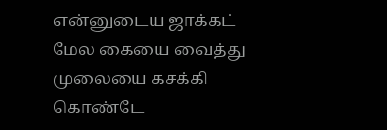என்னுடைய ஜாக்கட் மேல கையை வைத்து முலையை கசக்கி கொண்டே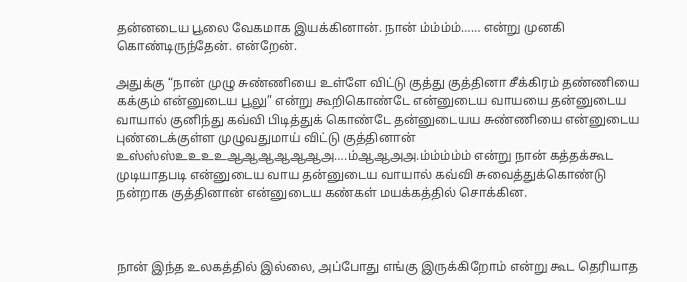தன்னடைய பூலை வேகமாக இயக்கினான். நான் ம்ம்ம்ம்…… என்று முனகி கொண்டிருந்தேன். என்றேன்.

அதுக்கு “நான் முழு சுண்ணியை உள்ளே விட்டு குத்து குத்தினா சீக்கிரம் தண்ணியை கக்கும் என்னுடைய பூலு” என்று கூறிகொண்டே என்னுடைய வாயயை தன்னுடைய வாயால் குனிந்து கவ்வி பிடித்துக் கொண்டே தன்னுடையய சுண்ணியை என்னுடைய புண்டைக்குள்ள முழுவதுமாய் விட்டு குத்தினான் உஸ்ஸ்ஸ்உஉஉஉஆஆஆஆஆஆஅ….ம்ஆஆஅஅ.ம்ம்ம்ம்ம் என்று நான் கத்தக்கூட முடியாதபடி என்னுடைய வாய தன்னுடைய வாயால் கவ்வி சுவைத்துக்கொண்டு நன்றாக குத்தினான் என்னுடைய கண்கள் மயக்கத்தில் சொக்கின.



நான் இந்த உலகத்தில் இல்லை, அப்போது எங்கு இருக்கிறோம் என்று கூட தெரியாத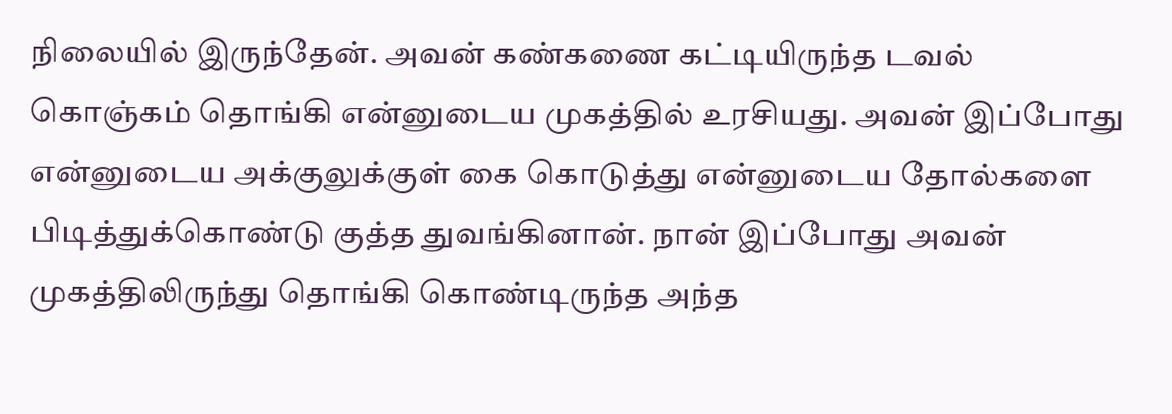நிலையில் இருந்தேன். அவன் கண்கணை கட்டியிருந்த டவல் கொஞ்கம் தொங்கி என்னுடைய முகத்தில் உரசியது. அவன் இப்போது என்னுடைய அக்குலுக்குள் கை கொடுத்து என்னுடைய தோல்களை பிடித்துக்கொண்டு குத்த துவங்கினான். நான் இப்போது அவன் முகத்திலிருந்து தொங்கி கொண்டிருந்த அந்த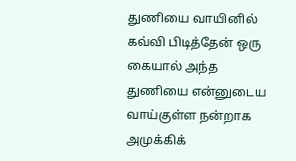துணியை வாயினில் கவ்வி பிடித்தேன் ஒரு கையால் அந்த துணியை என்னுடைய வாய்குள்ள நன்றாக அமுக்கிக்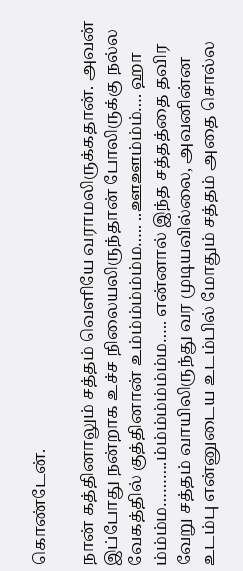கொண்டேன்.

நான் கத்தினாலும் சத்தம் வெளியே வராமலிருக்கதான். அவன் இப்போது நன்றாக உச்ச நிலையலிருந்தான் போலிருக்கு நல்ல வேகத்தில் குத்தினான் உம்ம்ம்ம்ம்ம்ம….. ..ஊஊம்ம்ம்…. ஹா ம்ம்ம்ம……….ம்ம்ம்ம்ம்ம்ம்ம….. என்னால் இந்த சத்தத்தை தவிர வேறு சத்தம் வாயிலிருந்து வர முடியவில்லை, அவனின்ன உடம்பு என்னுடைய உடம்பில் மோதும் சத்தம் அதை சொல்ல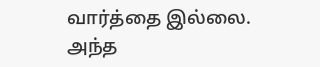வார்த்தை இல்லை. அந்த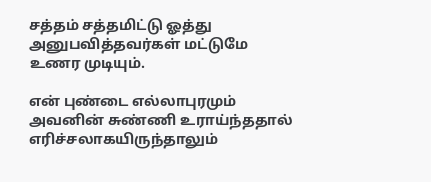சத்தம் சத்தமிட்டு ஓத்து அனுபவித்தவர்கள் மட்டுமே உணர முடியும்.

என் புண்டை எல்லாபுரமும் அவனின் சுண்ணி உராய்ந்ததால் எரிச்சலாகயிருந்தாலும்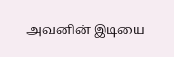அவனின் இடியை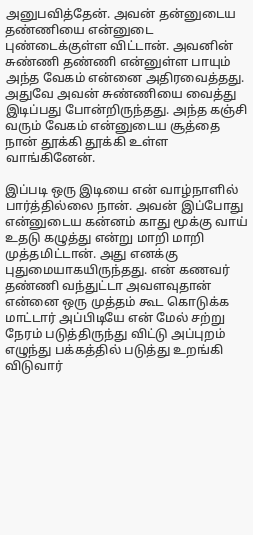அனுபவித்தேன். அவன் தன்னுடைய தண்ணியை என்னுடை புண்டைக்குள்ள விட்டான். அவனின் சுண்ணி தண்ணி என்னுள்ள பாயும் அந்த வேகம் என்னை அதிரவைத்தது. அதுவே அவன் சுண்ணியை வைத்து இடிப்பது போன்றிருந்தது. அந்த கஞ்சி வரும் வேகம் என்னுடைய சூத்தை நான் தூக்கி தூக்கி உள்ள வாங்கினேன்.

இப்படி ஒரு இடியை என் வாழ்நாளில் பார்த்தில்லை நான். அவன் இப்போது என்னுடைய கன்னம் காது மூக்கு வாய் உதடு கழுத்து என்று மாறி மாறி முத்தமிட்டான். அது எனக்கு புதுமையாகயிருந்தது. என் கணவர் தண்ணி வந்துட்டா அவளவுதான் என்னை ஒரு முத்தம் கூட கொடுக்க மாட்டார் அப்பிடியே என் மேல் சற்று நேரம் படுத்திருந்து விட்டு அப்புறம் எழுந்து பக்கத்தில் படுத்து உறங்கி விடுவார்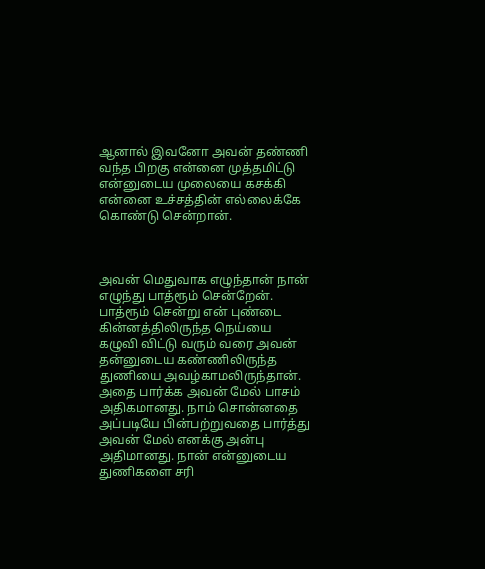ஆனால் இவனோ அவன் தண்ணி வந்த பிறகு என்னை முத்தமிட்டு என்னுடைய முலையை கசக்கி என்னை உச்சத்தின் எல்லைக்கே கொண்டு சென்றான்.



அவன் மெதுவாக எழுந்தான் நான் எழுந்து பாத்ரூம் சென்றேன். பாத்ரூம் சென்று என் புண்டை கின்னத்திலிருந்த நெய்யை கழுவி விட்டு வரும் வரை அவன் தன்னுடைய கண்ணிலிருந்த துணியை அவழ்காமலிருந்தான். அதை பார்க்க அவன் மேல் பாசம் அதிகமானது. நாம் சொன்னதை அப்படியே பின்பற்றுவதை பார்த்து அவன் மேல் எனக்கு அன்பு அதிமானது. நான் என்னுடைய துணிகளை சரி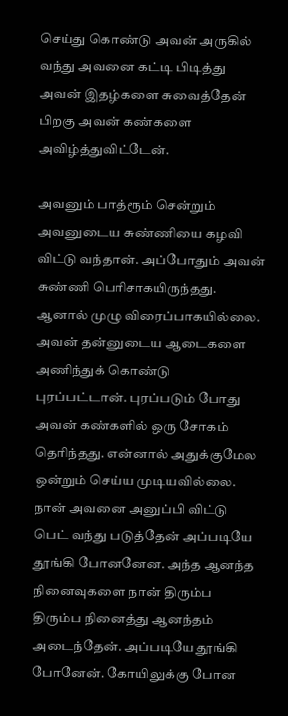செய்து கொண்டு அவன் அருகில் வந்து அவனை கட்டி பிடித்து அவன் இதழ்களை சுவைத்தேன் பிறகு அவன் கண்களை அவிழ்த்துவிட்டேன்.

அவனும் பாத்ரூம் சென்றும் அவனுடைய சுண்ணியை கழவி விட்டு வந்தான். அப்போதும் அவன் சுண்ணி பெரிசாகயிருந்தது. ஆனால் முழு விரைப்பாகயில்லை. அவன் தன்னுடைய ஆடைகளை அணிந்துக் கொண்டு புரப்பட்டான். புரப்படும் போது அவன் கண்களில் ஒரு சோகம் தெரிந்தது. என்னால் அதுக்குமேல ஒன்றும் செய்ய முடியவில்லை. நான் அவனை அனுப்பி விட்டு பெட் வந்து படுத்தேன் அப்படியே தூங்கி போனனேன. அந்த ஆனந்த நினைவுகளை நான் திரும்ப திரும்ப நினைத்து ஆனந்தம் அடைந்தேன். அப்படியே தூங்கி போனேன். கோயிலுக்கு போன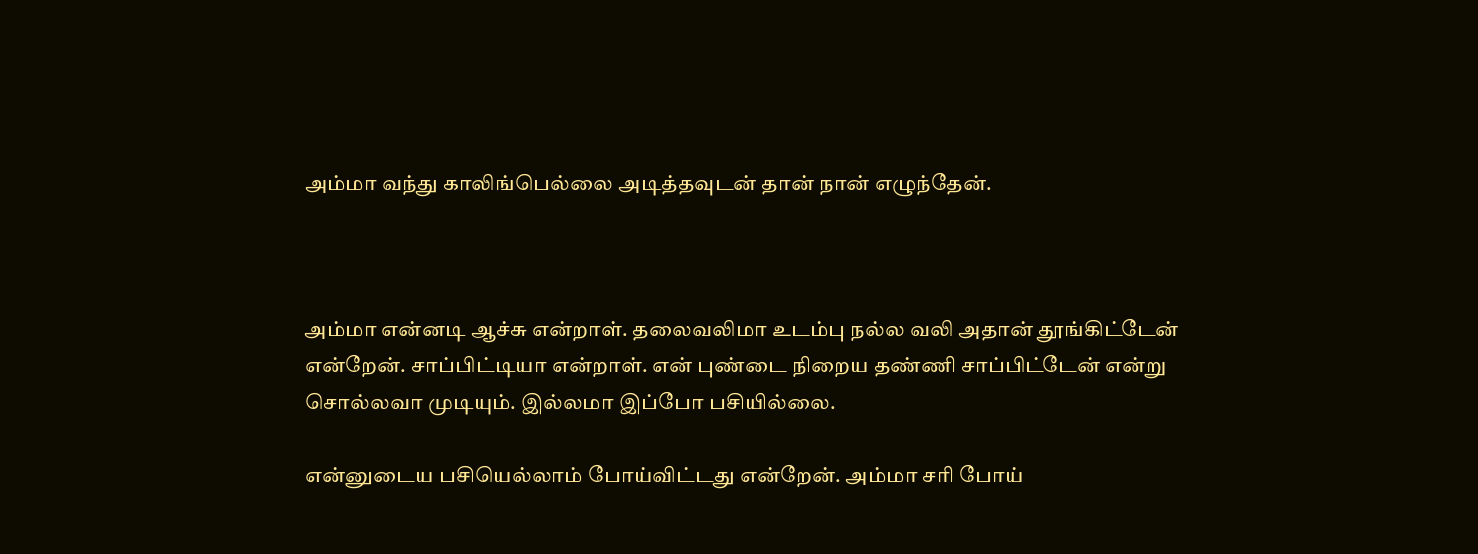அம்மா வந்து காலிங்பெல்லை அடித்தவுடன் தான் நான் எழுந்தேன்.



அம்மா என்னடி ஆச்சு என்றாள். தலைவலிமா உடம்பு நல்ல வலி அதான் தூங்கிட்டேன் என்றேன். சாப்பிட்டியா என்றாள். என் புண்டை நிறைய தண்ணி சாப்பிட்டேன் என்று சொல்லவா முடியும். இல்லமா இப்போ பசியில்லை.

என்னுடைய பசியெல்லாம் போய்விட்டது என்றேன். அம்மா சரி போய்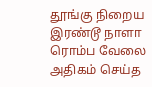தூங்கு நிறைய இரண்டூ நாளா ரொம்ப வேலை அதிகம் செய்த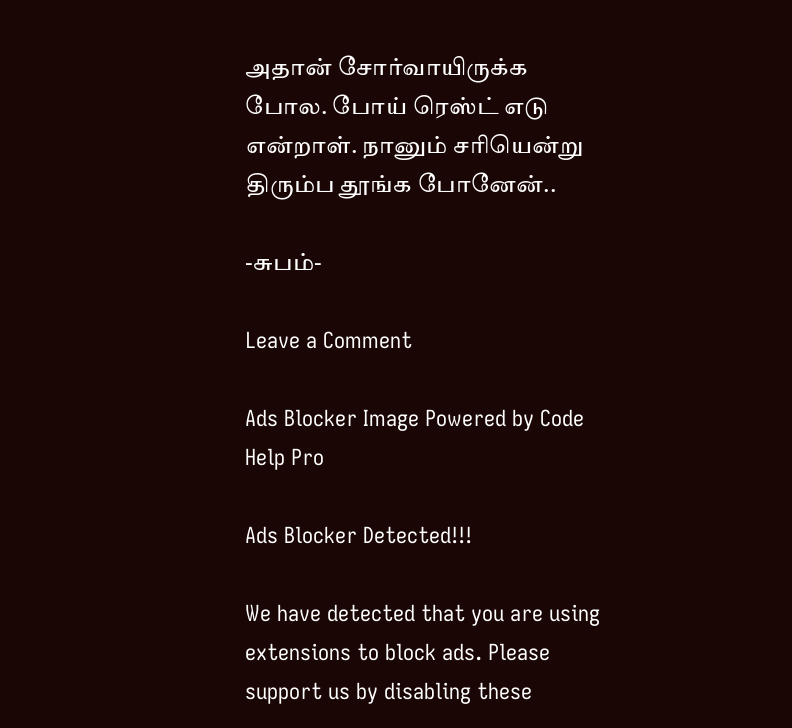அதான் சோர்வாயிருக்க போல. போய் ரெஸ்ட் எடு என்றாள். நானும் சரியென்று திரும்ப தூங்க போனேன்..

-சுபம்-

Leave a Comment

Ads Blocker Image Powered by Code Help Pro

Ads Blocker Detected!!!

We have detected that you are using extensions to block ads. Please support us by disabling these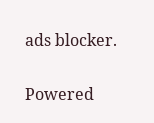ads blocker.

Powered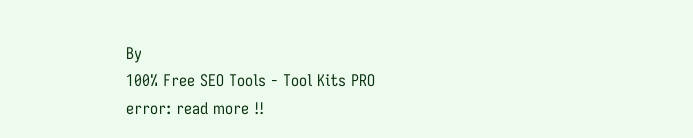By
100% Free SEO Tools - Tool Kits PRO
error: read more !!